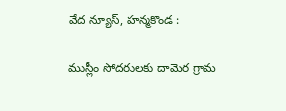వేద న్యూస్, హన్మకొండ :

ముస్లీం సోదరులకు దామెర గ్రామ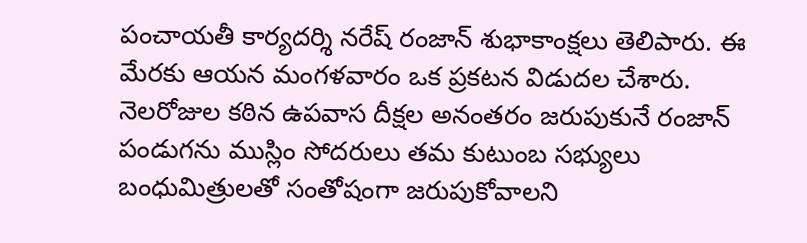పంచాయతీ కార్యదర్శి నరేష్ రంజాన్ శుభాకాంక్షలు తెలిపారు. ఈ మేరకు ఆయన మంగళవారం ఒక ప్రకటన విడుదల చేశారు. నెలరోజుల కఠిన ఉపవాస దీక్షల అనంతరం జరుపుకునే రంజాన్ పండుగను ముస్లిం సోదరులు తమ కుటుంబ సభ్యులు బంధుమిత్రులతో సంతోషంగా జరుపుకోవాలని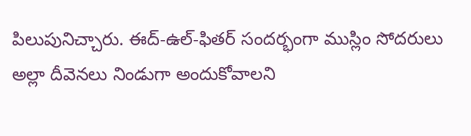పిలుపునిచ్చారు. ఈద్-ఉల్-ఫితర్ సందర్భంగా ముస్లిం సోదరులు అల్లా దీవెనలు నిండుగా అందుకోవాలని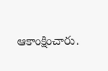ఆకాంక్షించారు.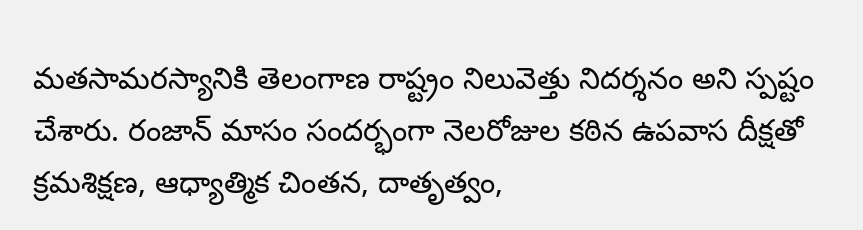మతసామరస్యానికి తెలంగాణ రాష్ట్రం నిలువెత్తు నిదర్శనం అని స్పష్టం చేశారు. రంజాన్ మాసం సందర్భంగా నెలరోజుల కఠిన ఉపవాస దీక్షతో క్రమశిక్షణ, ఆధ్యాత్మిక చింతన, దాతృత్వం,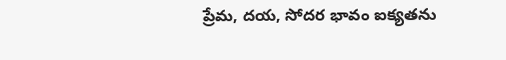ప్రేమ, దయ, సోదర భావం ఐక్యతను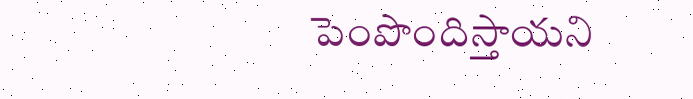పెంపొందిస్తాయని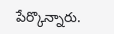పేర్కొన్నారు.